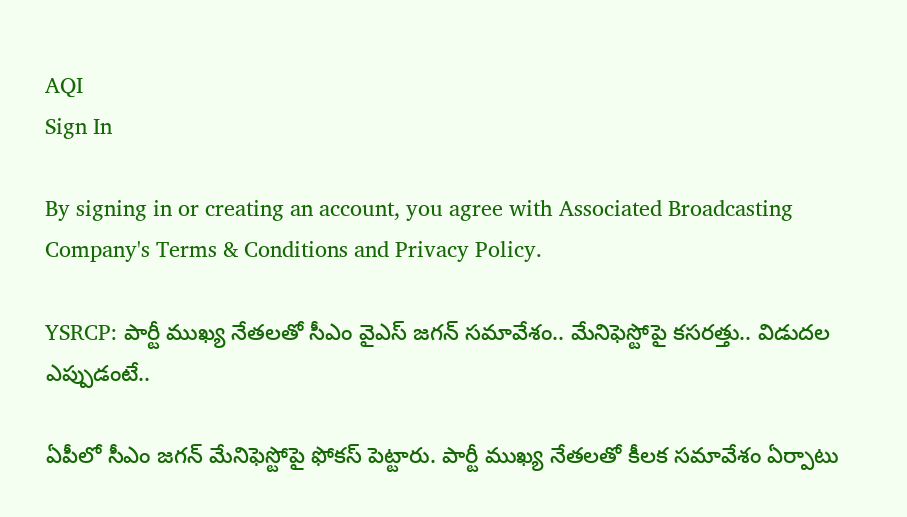AQI
Sign In

By signing in or creating an account, you agree with Associated Broadcasting Company's Terms & Conditions and Privacy Policy.

YSRCP: పార్టీ ముఖ్య నేతలతో సీఎం వైఎస్ జగన్ సమావేశం.. మేనిఫెస్టోపై కసరత్తు.. విడుదల ఎప్పుడంటే..

ఏపీలో సీఎం జగన్ మేనిఫెస్టోపై ఫోకస్ పెట్టారు. పార్టీ ముఖ్య నేతలతో కీలక సమావేశం ఏర్పాటు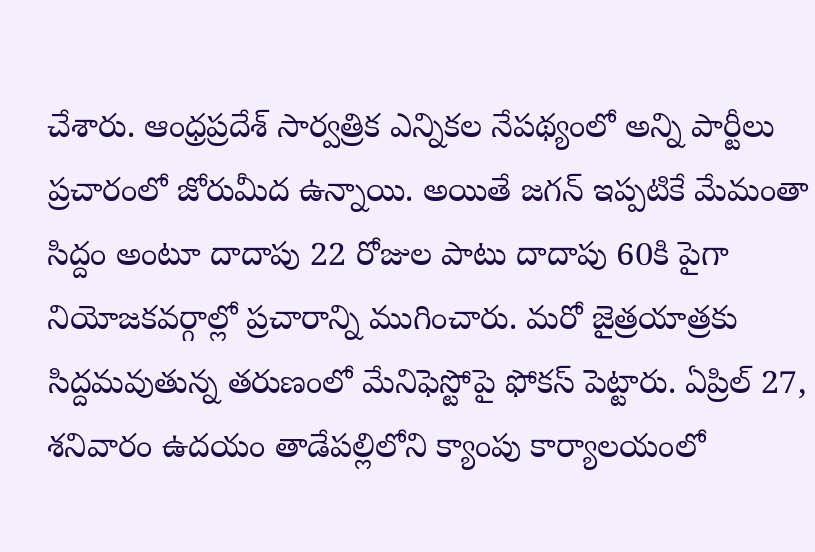చేశారు. ఆంధ్రప్రదేశ్ సార్వత్రిక ఎన్నికల నేపథ్యంలో అన్ని పార్టీలు ప్రచారంలో జోరుమీద ఉన్నాయి. అయితే జగన్ ఇప్పటికే మేమంతా సిద్దం అంటూ దాదాపు 22 రోజుల పాటు దాదాపు 60కి పైగా నియోజకవర్గాల్లో ప్రచారాన్ని ముగించారు. మరో జైత్రయాత్రకు సిద్దమవుతున్న తరుణంలో మేనిఫెస్టోపై ఫోకస్ పెట్టారు. ఏప్రిల్ 27, శనివారం ఉదయం తాడేపల్లిలోని క్యాంపు కార్యాలయంలో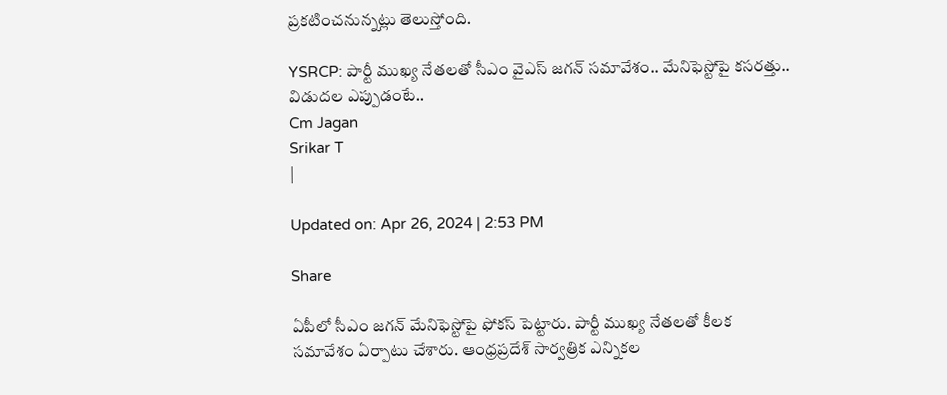ప్రకటించనున్నట్లు తెలుస్తోంది.

YSRCP: పార్టీ ముఖ్య నేతలతో సీఎం వైఎస్ జగన్ సమావేశం.. మేనిఫెస్టోపై కసరత్తు.. విడుదల ఎప్పుడంటే..
Cm Jagan
Srikar T
|

Updated on: Apr 26, 2024 | 2:53 PM

Share

ఏపీలో సీఎం జగన్ మేనిఫెస్టోపై ఫోకస్ పెట్టారు. పార్టీ ముఖ్య నేతలతో కీలక సమావేశం ఏర్పాటు చేశారు. ఆంధ్రప్రదేశ్ సార్వత్రిక ఎన్నికల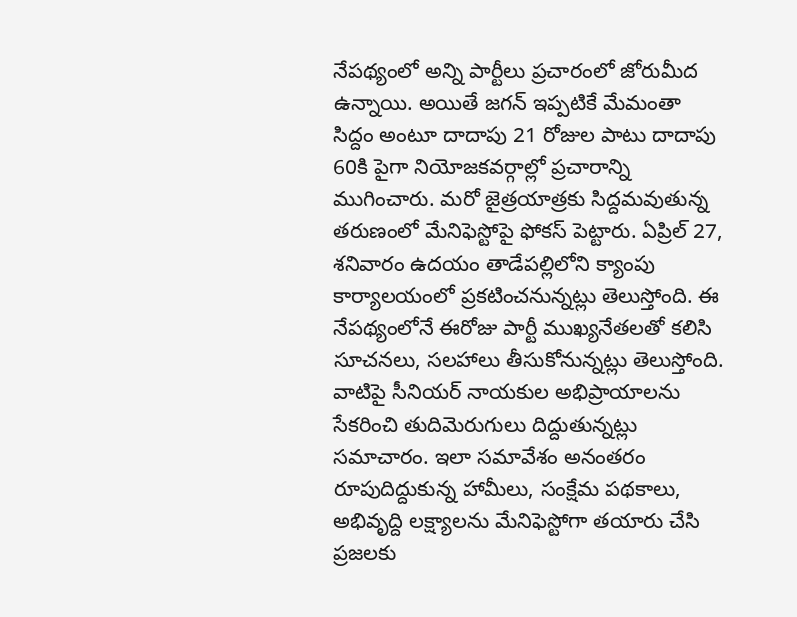నేపథ్యంలో అన్ని పార్టీలు ప్రచారంలో జోరుమీద ఉన్నాయి. అయితే జగన్ ఇప్పటికే మేమంతా సిద్దం అంటూ దాదాపు 21 రోజుల పాటు దాదాపు 60కి పైగా నియోజకవర్గాల్లో ప్రచారాన్ని ముగించారు. మరో జైత్రయాత్రకు సిద్దమవుతున్న తరుణంలో మేనిఫెస్టోపై ఫోకస్ పెట్టారు. ఏప్రిల్ 27, శనివారం ఉదయం తాడేపల్లిలోని క్యాంపు కార్యాలయంలో ప్రకటించనున్నట్లు తెలుస్తోంది. ఈ నేపథ్యంలోనే ఈరోజు పార్టీ ముఖ్యనేతలతో కలిసి సూచనలు, సలహాలు తీసుకోనున్నట్లు తెలుస్తోంది. వాటిపై సీనియర్ నాయకుల అభిప్రాయాలను సేకరించి తుదిమెరుగులు దిద్దుతున్నట్లు సమాచారం. ఇలా సమావేశం అనంతరం రూపుదిద్దుకున్న హామీలు, సంక్షేమ పథకాలు, అభివృద్ది లక్ష్యాలను మేనిఫెస్టోగా తయారు చేసి ప్రజలకు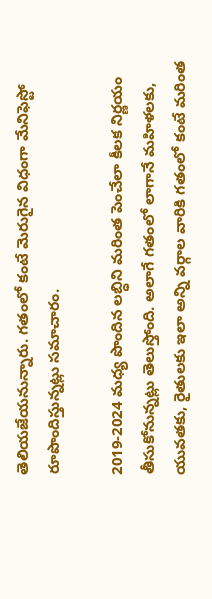తెలియజేయనున్నారు. గతంలో కంటే మెరుగైన విధంగా మేనిఫెస్టో రూపొందిస్తున్నట్లు సమాచారం.

2019-2024 మధ్య పొందిన లబ్ధిని మరింత పెంచేలా కీలక నిర్ణయం తీసుకోనున్నట్లు తెలుస్తోంది. అలాగే గతంలో లాగానే మహిళలకు, యువతకు, రైతులకు ఇలా అన్ని వర్గాల వారికి గతంలో కంటే మరింత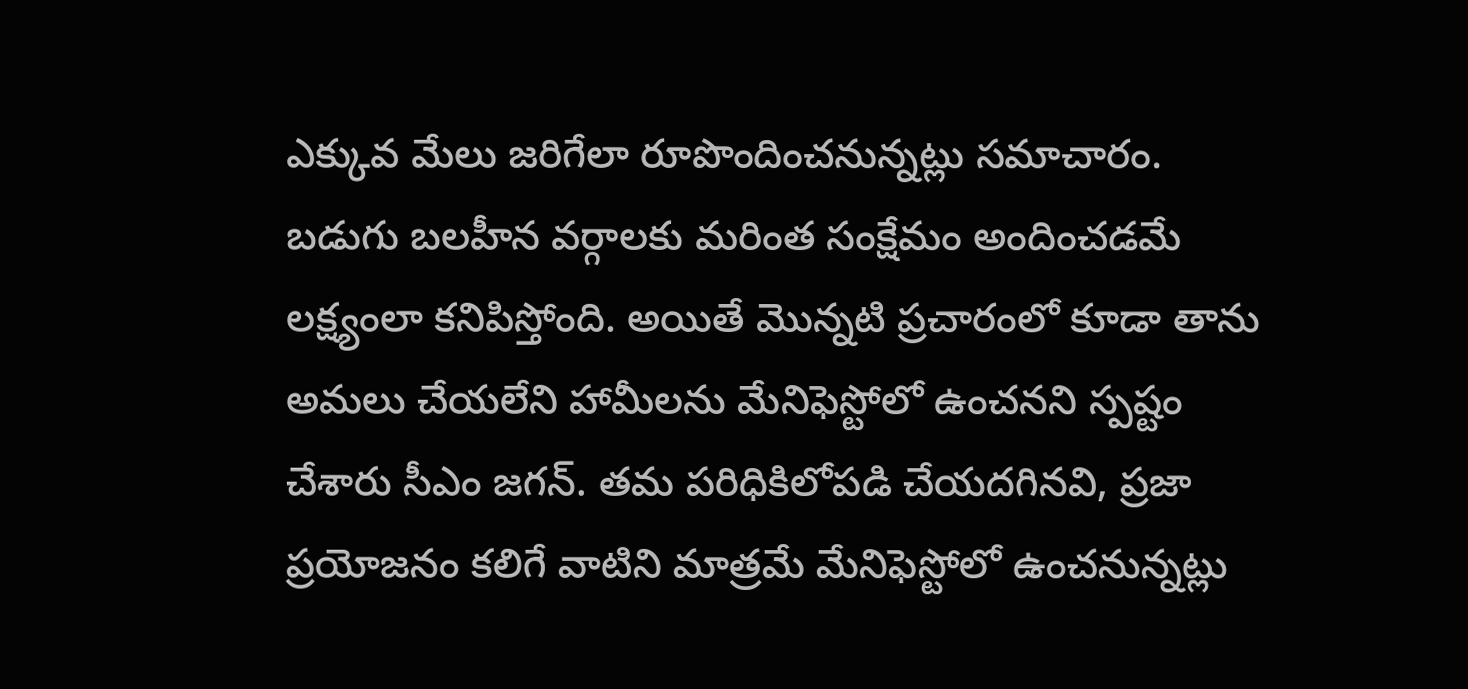ఎక్కువ మేలు జరిగేలా రూపొందించనున్నట్లు సమాచారం. బడుగు బలహీన వర్గాలకు మరింత సంక్షేమం అందించడమే లక్ష్యంలా కనిపిస్తోంది. అయితే మొన్నటి ప్రచారంలో కూడా తాను అమలు చేయలేని హామీలను మేనిఫెస్టోలో ఉంచనని స్పష్టం చేశారు సీఎం జగన్. తమ పరిధికిలోపడి చేయదగినవి, ప్రజా ప్రయోజనం కలిగే వాటిని మాత్రమే మేనిఫెస్టోలో ఉంచనున్నట్లు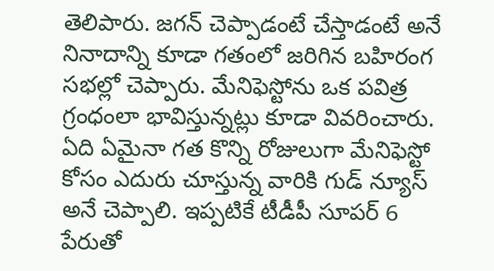తెలిపారు. జగన్ చెప్పాడంటే చేస్తాడంటే అనే నినాదాన్ని కూడా గతంలో జరిగిన బహిరంగ సభల్లో చెప్పారు. మేనిఫెస్టోను ఒక పవిత్ర గ్రంధంలా భావిస్తున్నట్లు కూడా వివరించారు. ఏది ఏమైనా గత కొన్ని రోజులుగా మేనిఫెస్టో కోసం ఎదురు చూస్తున్న వారికి గుడ్ న్యూస్ అనే చెప్పాలి. ఇప్పటికే టీడీపీ సూపర్ 6 పేరుతో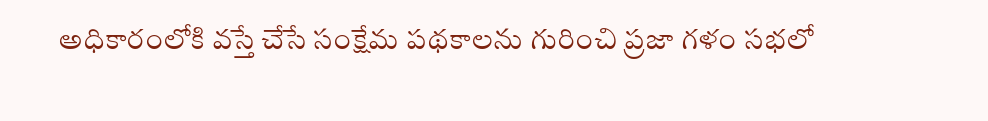అధికారంలోకి వస్తే చేసే సంక్షేమ పథకాలను గురించి ప్రజా గళం సభలో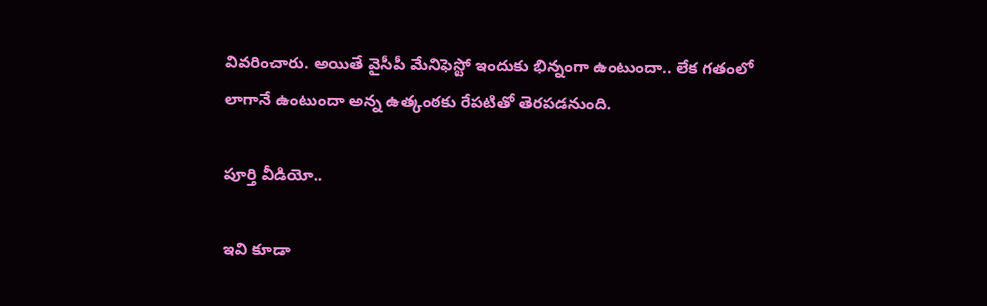వివరించారు. అయితే వైసీపీ మేనిఫెస్టో ఇందుకు భిన్నంగా ఉంటుందా.. లేక గతంలో లాగానే ఉంటుందా అన్న ఉత్కంఠకు రేపటితో తెరపడనుంది.

పూర్తి వీడియో..

ఇవి కూడా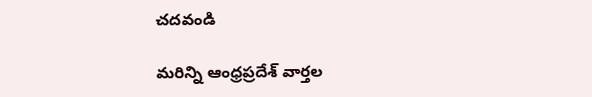చదవండి

మరిన్ని ఆంధ్రప్రదేశ్ వార్తల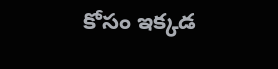కోసం ఇక్కడ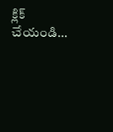క్లిక్ చేయండి…